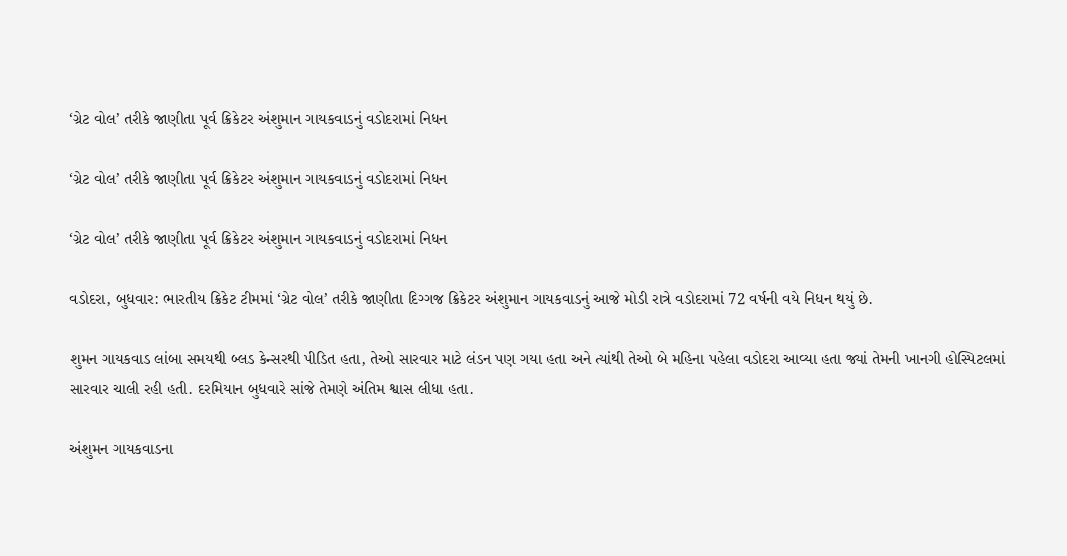‘ગ્રેટ વોલ’ તરીકે જાણીતા પૂર્વ ક્રિકેટર અંશુમાન ગાયકવાડનું વડોદરામાં નિધન

‘ગ્રેટ વોલ’ તરીકે જાણીતા પૂર્વ ક્રિકેટર અંશુમાન ગાયકવાડનું વડોદરામાં નિધન

‘ગ્રેટ વોલ’ તરીકે જાણીતા પૂર્વ ક્રિકેટર અંશુમાન ગાયકવાડનું વડોદરામાં નિધન

વડોદરા, બુધવાર: ભારતીય ક્રિકેટ ટીમમાં ‘ગ્રેટ વોલ’ તરીકે જાણીતા દિગ્ગજ ક્રિકેટર અંશુમાન ગાયકવાડનું આજે મોડી રાત્રે વડોદરામાં 72 વર્ષની વયે નિધન થયું છે.

શુમન ગાયકવાડ લાંબા સમયથી બ્લડ કેન્સરથી પીડિત હતા, તેઓ સારવાર માટે લંડન પણ ગયા હતા અને ત્યાંથી તેઓ બે મહિના પહેલા વડોદરા આવ્યા હતા જ્યાં તેમની ખાનગી હોસ્પિટલમાં સારવાર ચાલી રહી હતી. દરમિયાન બુધવારે સાંજે તેમણે અંતિમ શ્વાસ લીધા હતા.

અંશુમન ગાયકવાડના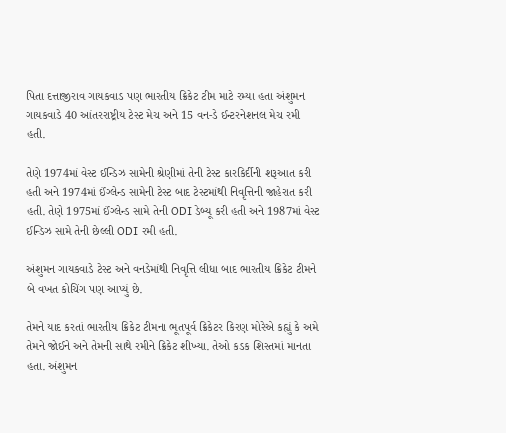પિતા દત્તાજીરાવ ગાયકવાડ પણ ભારતીય ક્રિકેટ ટીમ માટે રમ્યા હતા અંશુમન ગાયકવાડે 40 આંતરરાષ્ટ્રીય ટેસ્ટ મેચ અને 15 વન-ડે ઈન્ટરનેશનલ મેચ રમી હતી.

તેણે 1974માં વેસ્ટ ઈન્ડિઝ સામેની શ્રેણીમાં તેની ટેસ્ટ કારકિર્દીની શરૂઆત કરી હતી અને 1974માં ઈંગ્લેન્ડ સામેની ટેસ્ટ બાદ ટેસ્ટમાંથી નિવૃત્તિની જાહેરાત કરી હતી. તેણે 1975માં ઈંગ્લેન્ડ સામે તેની ODI ડેબ્યૂ કરી હતી અને 1987માં વેસ્ટ ઈન્ડિઝ સામે તેની છેલ્લી ODI રમી હતી.

અંશુમન ગાયકવાડે ટેસ્ટ અને વનડેમાંથી નિવૃત્તિ લીધા બાદ ભારતીય ક્રિકેટ ટીમને બે વખત કોચિંગ પણ આપ્યું છે.

તેમને યાદ કરતાં ભારતીય ક્રિકેટ ટીમના ભૂતપૂર્વ ક્રિકેટર કિરણ મોરેએ કહ્યું કે અમે તેમને જોઈને અને તેમની સાથે રમીને ક્રિકેટ શીખ્યા. તેઓ કડક શિસ્તમાં માનતા હતા. અંશુમન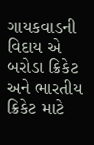ગાયકવાડની વિદાય એ બરોડા ક્રિકેટ અને ભારતીય ક્રિકેટ માટે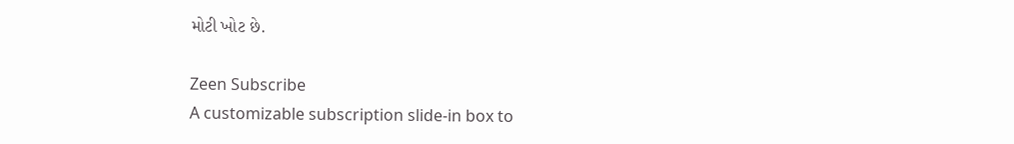મોટી ખોટ છે.

Zeen Subscribe
A customizable subscription slide-in box to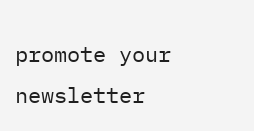promote your newsletter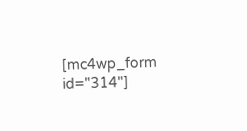[mc4wp_form id="314"]